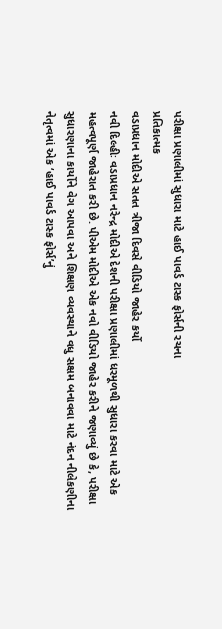પરીક્ષા પ્રણાલીમાં સુધારા માટે હાઈ પાવર્ડ ટાસ્ક ફોર્સની રચના
પ્રતિકાત્મક
વડાપ્રધાન મોદીએ સતત ત્રીજા દિવસે વીડિયો જાહેર કર્યો
નવી દિલ્હીઃ વડાપ્રધાન નરેન્દ્ર મોદીએ દેશની પરીક્ષા પ્રણાલીમાં ધરમૂળથી સુધારા કરવા માટે એક મહત્વપૂર્ણ જાહેરાત કરી છે. પીએમ મોદીએ એક નવો વીડિયો જાહેર કરીને જણાવ્યું છે કે, પરીક્ષા સુધારણાના કાર્યોને વેગ આપવા અને શિક્ષણ વ્યવસ્થાને વધુ સક્ષમ બનાવવા માટે નંદન નીલેકણીના નેતૃત્વમાં એક ‘હાઈ પાવર્ડ ટાસ્ક ફોર્સ’નું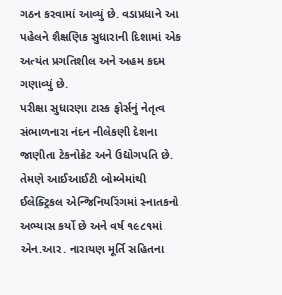ગઠન કરવામાં આવ્યું છે. વડાપ્રધાને આ પહેલને શૈક્ષણિક સુધારાની દિશામાં એક અત્યંત પ્રગતિશીલ અને અહમ કદમ ગણાવ્યું છે.
પરીક્ષા સુધારણા ટાસ્ક ફોર્સનું નેતૃત્વ સંભાળનારા નંદન નીલેકણી દેશના જાણીતા ટેકનોક્રેટ અને ઉદ્યોગપતિ છે. તેમણે આઈઆઈટી બોમ્બેમાંથી ઈલેક્ટ્રિકલ એન્જિનિયરિંગમાં સ્નાતકનો અભ્યાસ કર્યો છે અને વર્ષ ૧૯૮૧માં એન.આર. નારાયણ મૂર્તિ સહિતના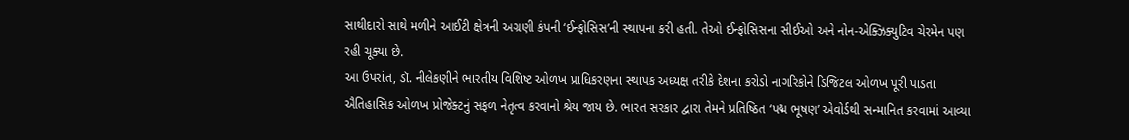સાથીદારો સાથે મળીને આઈટી ક્ષેત્રની અગ્રણી કંપની ‘ઈન્ફોસિસ’ની સ્થાપના કરી હતી. તેઓ ઈન્ફોસિસના સીઈઓ અને નોન-એક્ઝિક્યુટિવ ચેરમેન પણ રહી ચૂક્યા છે.
આ ઉપરાંત, ડૉ. નીલેકણીને ભારતીય વિશિષ્ટ ઓળખ પ્રાધિકરણના સ્થાપક અધ્યક્ષ તરીકે દેશના કરોડો નાગરિકોને ડિજિટલ ઓળખ પૂરી પાડતા ઐતિહાસિક ઓળખ પ્રોજેક્ટનું સફળ નેતૃત્વ કરવાનો શ્રેય જાય છે. ભારત સરકાર દ્વારા તેમને પ્રતિષ્ઠિત ‘પદ્મ ભૂષણ’ એવોર્ડથી સન્માનિત કરવામાં આવ્યા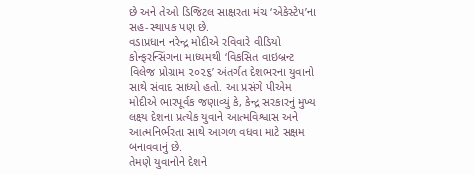છે અને તેઓ ડિજિટલ સાક્ષરતા મંચ ‘એકેસ્ટેપ’ના સહ-સ્થાપક પણ છે.
વડાપ્રધાન નરેન્દ્ર મોદીએ રવિવારે વીડિયો કોન્ફરન્સિંગના માધ્યમથી ‘વિકસિત વાઇબ્રન્ટ વિલેજ પ્રોગ્રામ ૨૦૨૬’ અંતર્ગત દેશભરના યુવાનો સાથે સંવાદ સાધ્યો હતો. આ પ્રસંગે પીએમ મોદીએ ભારપૂર્વક જણાવ્યું કે, કેન્દ્ર સરકારનું મુખ્ય લક્ષ્ય દેશના પ્રત્યેક યુવાને આત્મવિશ્વાસ અને આત્મનિર્ભરતા સાથે આગળ વધવા માટે સક્ષમ બનાવવાનું છે.
તેમણે યુવાનોને દેશને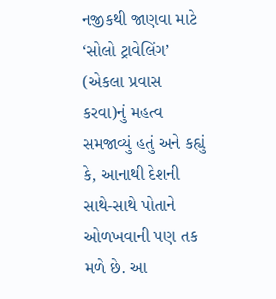નજીકથી જાણવા માટે ‘સોલો ટ્રાવેલિંગ’ (એકલા પ્રવાસ કરવા)નું મહત્વ સમજાવ્યું હતું અને કહ્યું કે, આનાથી દેશની સાથે-સાથે પોતાને ઓળખવાની પણ તક મળે છે. આ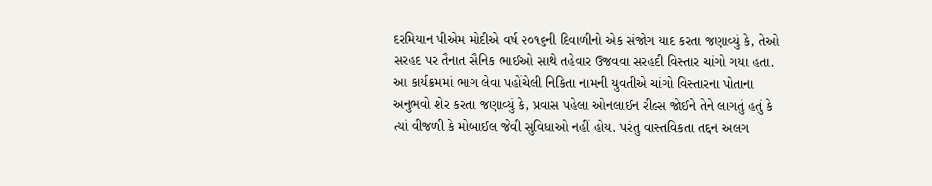દરમિયાન પીએમ મોદીએ વર્ષ ૨૦૧૬ની દિવાળીનો એક સંજોગ યાદ કરતા જણાવ્યું કે, તેઓ સરહદ પર તૈનાત સૈનિક ભાઈઓ સાથે તહેવાર ઉજવવા સરહદી વિસ્તાર ચાંગો ગયા હતા.
આ કાર્યક્રમમાં ભાગ લેવા પહોંચેલી નિકિતા નામની યુવતીએ ચાંગો વિસ્તારના પોતાના અનુભવો શેર કરતા જણાવ્યું કે, પ્રવાસ પહેલા ઓનલાઈન રીલ્સ જોઈને તેને લાગતું હતું કે ત્યાં વીજળી કે મોબાઈલ જેવી સુવિધાઓ નહીં હોય. પરંતુ વાસ્તવિકતા તદ્દન અલગ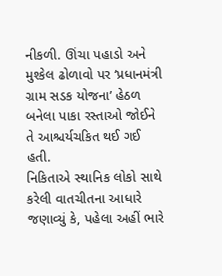નીકળી. ઊંચા પહાડો અને મુશ્કેલ ઢોળાવો પર ‘પ્રધાનમંત્રી ગ્રામ સડક યોજના’ હેઠળ બનેલા પાકા રસ્તાઓ જોઈને તે આશ્ચર્યચકિત થઈ ગઈ હતી.
નિકિતાએ સ્થાનિક લોકો સાથે કરેલી વાતચીતના આધારે જણાવ્યું કે, પહેલા અહીં ભારે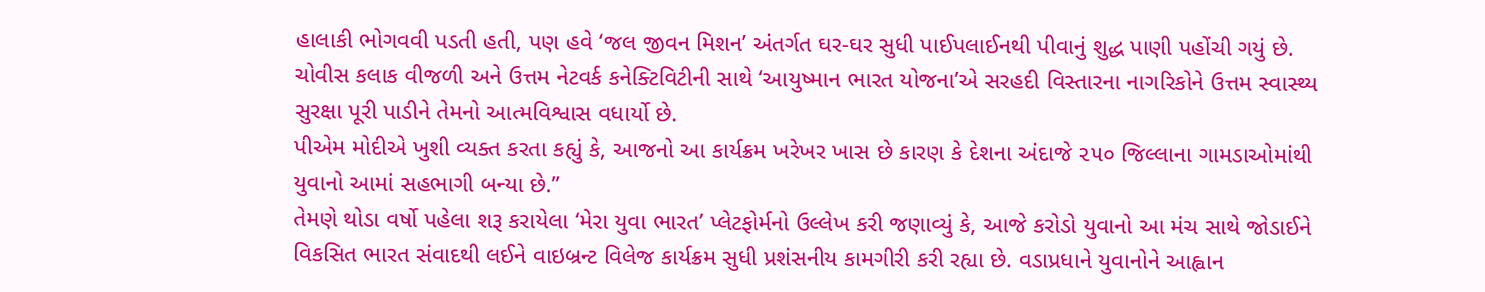હાલાકી ભોગવવી પડતી હતી, પણ હવે ‘જલ જીવન મિશન’ અંતર્ગત ઘર-ઘર સુધી પાઈપલાઈનથી પીવાનું શુદ્ધ પાણી પહોંચી ગયું છે.
ચોવીસ કલાક વીજળી અને ઉત્તમ નેટવર્ક કનેક્ટિવિટીની સાથે ‘આયુષ્માન ભારત યોજના’એ સરહદી વિસ્તારના નાગરિકોને ઉત્તમ સ્વાસ્થ્ય સુરક્ષા પૂરી પાડીને તેમનો આત્મવિશ્વાસ વધાર્યો છે.
પીએમ મોદીએ ખુશી વ્યક્ત કરતા કહ્યું કે, આજનો આ કાર્યક્રમ ખરેખર ખાસ છે કારણ કે દેશના અંદાજે ૨૫૦ જિલ્લાના ગામડાઓમાંથી યુવાનો આમાં સહભાગી બન્યા છે.”
તેમણે થોડા વર્ષો પહેલા શરૂ કરાયેલા ‘મેરા યુવા ભારત’ પ્લેટફોર્મનો ઉલ્લેખ કરી જણાવ્યું કે, આજે કરોડો યુવાનો આ મંચ સાથે જોડાઈને વિકસિત ભારત સંવાદથી લઈને વાઇબ્રન્ટ વિલેજ કાર્યક્રમ સુધી પ્રશંસનીય કામગીરી કરી રહ્યા છે. વડાપ્રધાને યુવાનોને આહ્વાન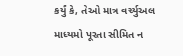કર્યું કે, તેઓ માત્ર વર્ચ્યુઅલ માધ્યમો પૂરતા સીમિત ન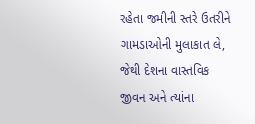રહેતા જમીની સ્તરે ઉતરીને ગામડાઓની મુલાકાત લે, જેથી દેશના વાસ્તવિક જીવન અને ત્યાંના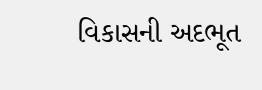વિકાસની અદભૂત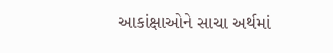આકાંક્ષાઓને સાચા અર્થમાં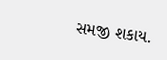સમજી શકાય.